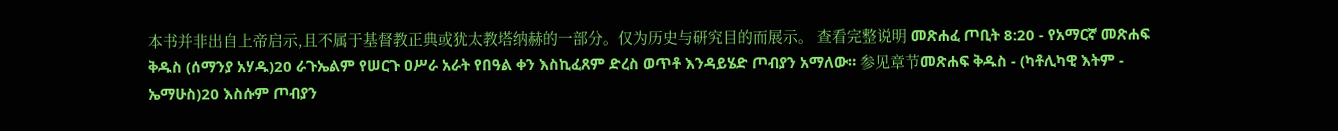本书并非出自上帝启示,且不属于基督教正典或犹太教塔纳赫的一部分。仅为历史与研究目的而展示。 查看完整说明 መጽሐፈ ጦቢት 8:20 - የአማርኛ መጽሐፍ ቅዱስ (ሰማንያ አሃዱ)20 ራጉኤልም የሠርጉ ዐሥራ አራት የበዓል ቀን እስኪፈጸም ድረስ ወጥቶ እንዳይሄድ ጦብያን አማለው። 参见章节መጽሐፍ ቅዱስ - (ካቶሊካዊ እትም - ኤማሁስ)20 እስሱም ጦብያን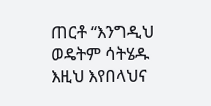ጠርቶ “እንግዲህ ወዴትም ሳትሄዱ እዚህ እየበላህና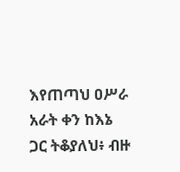እየጠጣህ ዐሥራ አራት ቀን ከእኔ ጋር ትቆያለህ፥ ብዙ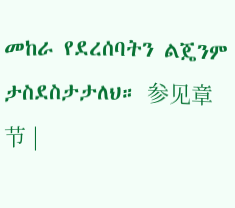መከራ የደረሰባትን ልጄንም ታስደስታታለህ። 参见章节 |